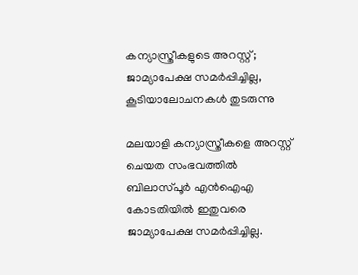കന്യാസ്ത്രീകളുടെ അറസ്റ്റ്; ജാമ്യാപേക്ഷ സമർപ്പിച്ചില്ല, കൂടിയാലോചനകൾ തുടരുന്നു

മലയാളി കന്യാസ്ത്രീകളെ അറസ്റ്റ് ചെയത സംഭവത്തിൽ ബിലാസ്പൂർ എൻഐഎ കോടതിയിൽ ഇതുവരെ ജാമ്യാപേക്ഷ സമർപ്പിച്ചില്ല.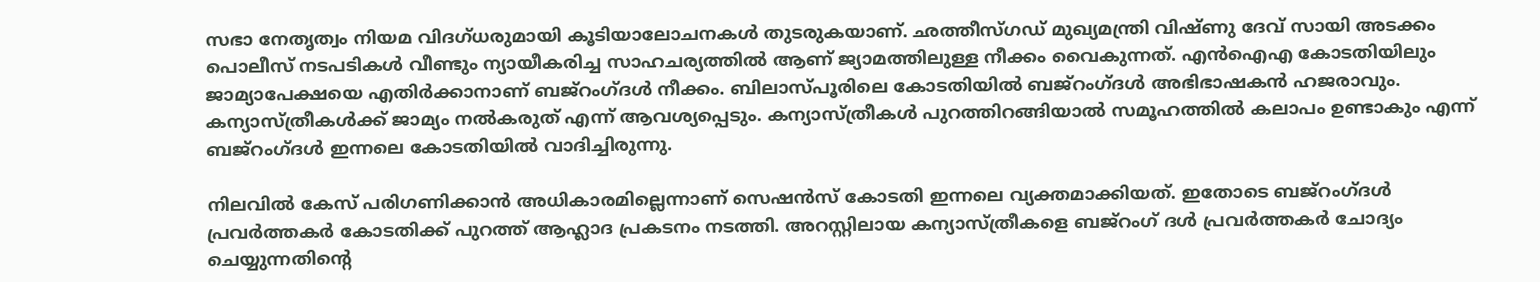സഭാ നേതൃത്വം നിയമ വിദഗ്ധരുമായി കൂടിയാലോചനകൾ തുടരുകയാണ്. ഛത്തീസ്ഗഡ് മുഖ്യമന്ത്രി വിഷ്ണു ദേവ് സായി അടക്കം പൊലീസ് നടപടികൾ വീണ്ടും ന്യായീകരിച്ച സാഹചര്യത്തിൽ ആണ് ജ്യാമത്തിലുള്ള നീക്കം വൈകുന്നത്. എൻഐഎ കോടതിയിലും ജാമ്യാപേക്ഷയെ എതിർക്കാനാണ് ബജ്‌റംഗ്ദൾ നീക്കം. ബിലാസ്പൂരിലെ കോടതിയിൽ ബജ്‌റംഗ്ദൾ അഭിഭാഷകൻ ഹജരാവും. കന്യാസ്ത്രീകൾക്ക് ജാമ്യം നൽകരുത് എന്ന് ആവശ്യപ്പെടും. കന്യാസ്ത്രീകൾ പുറത്തിറങ്ങിയാൽ സമൂഹത്തിൽ കലാപം ഉണ്ടാകും എന്ന് ബജ്‌റംഗ്ദൾ ഇന്നലെ കോടതിയിൽ വാദിച്ചിരുന്നു.

നിലവിൽ കേസ് പരിഗണിക്കാൻ അധികാരമില്ലെന്നാണ് സെഷൻസ് കോടതി ഇന്നലെ വ്യക്തമാക്കിയത്. ഇതോടെ ബജ്‌റംഗ്ദൾ പ്രവർത്തകർ കോടതിക്ക് പുറത്ത് ആഹ്ലാദ പ്രകടനം നടത്തി. അറസ്റ്റിലായ കന്യാസ്ത്രീകളെ ബജ്‌റംഗ് ദൾ പ്രവർത്തകർ ചോദ്യം ചെയ്യുന്നതിന്റെ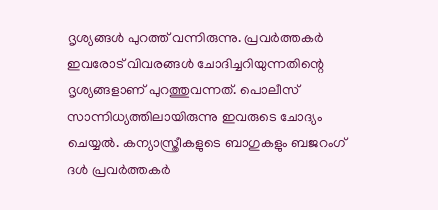ദൃശ്യങ്ങൾ പുറത്ത് വന്നിരുന്നു. പ്രവർത്തകർ ഇവരോട് വിവരങ്ങൾ ചോദിച്ചറിയുന്നതിന്റെ ദൃശ്യങ്ങളാണ് പുറത്തുവന്നത്. പൊലീസ് സാന്നിധ്യത്തിലായിരുന്നു ഇവരുടെ ചോദ്യം ചെയ്യൽ. കന്യാസ്ത്രീകളുടെ ബാഗുകളും ബജറംഗ് ദൾ പ്രവർത്തകർ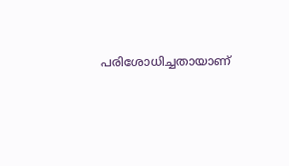പരിശോധിച്ചതായാണ്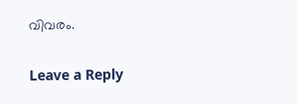വിവരം.

Leave a Reply